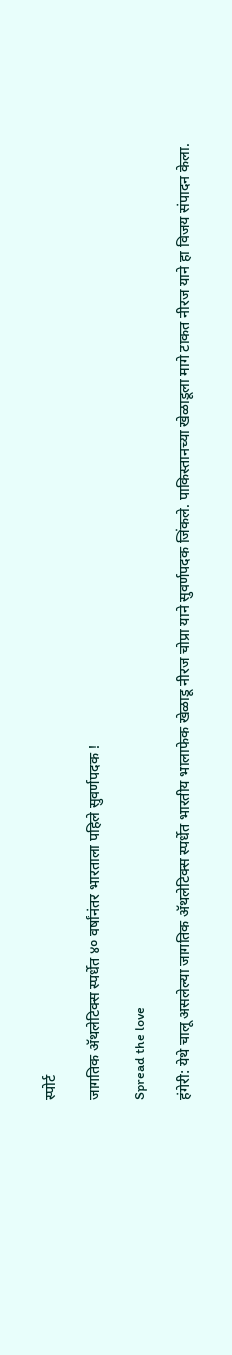स्पोर्ट

जागतिक अ‍ॅथलेटिक्स स्पर्धेत ४० वर्षांनंतर भारताला पहिले सुवर्णपदक !

Spread the love

हंगेरी: येथे चालू असलेल्या जागतिक अ‍ॅथलेटिक्स स्पर्धेत भारतीय भालाफेक खेळाडू नीरज चोप्रा याने सुवर्णपदक जिंकले. पाकिस्तानच्या खेळाडूला मागे टाकत नीरज याने हा विजय संपादन केला.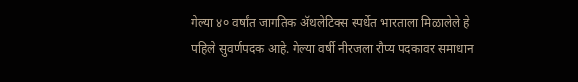गेल्या ४० वर्षांत जागतिक अ‍ॅथलेटिक्स स्पर्धेत भारताला मिळालेले हे पहिले सुवर्णपदक आहे. गेल्या वर्षी नीरजला रौप्य पदकावर समाधान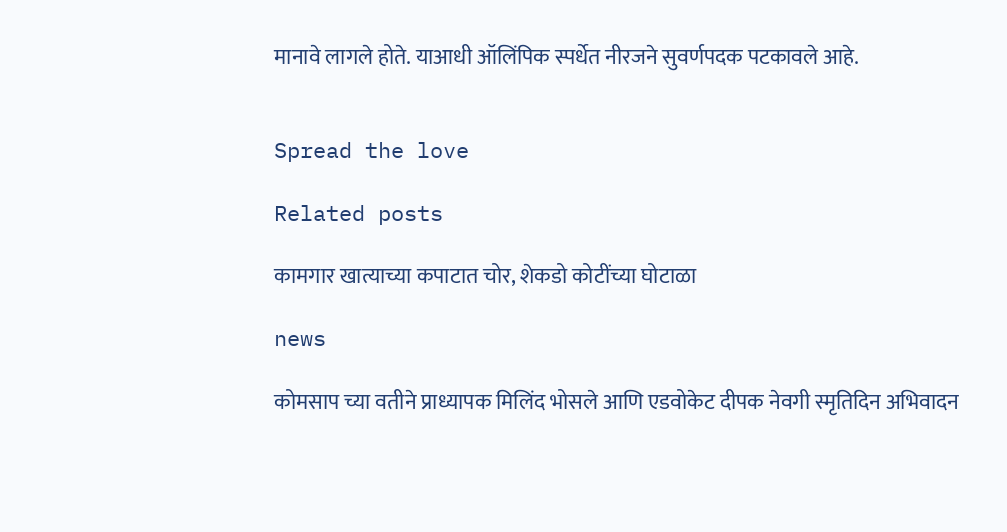मानावे लागले होते. याआधी ऑलिंपिक स्पर्धेत नीरजने सुवर्णपदक पटकावले आहे.


Spread the love

Related posts

कामगार खात्याच्या कपाटात चोर, शेकडो कोटींच्या घोटाळा

news

कोमसाप च्या वतीने प्राध्यापक मिलिंद भोसले आणि एडवोकेट दीपक नेवगी स्मृतिदिन अभिवादन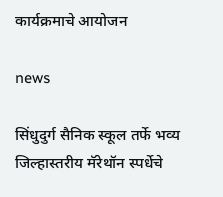कार्यक्रमाचे आयोजन

news

सिंधुदुर्ग सैनिक स्कूल तर्फे भव्य जिल्हास्तरीय मॅरेथॉन स्पर्धेचे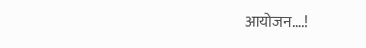आयोजन….!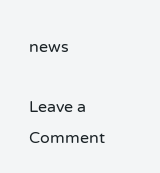news

Leave a Comment